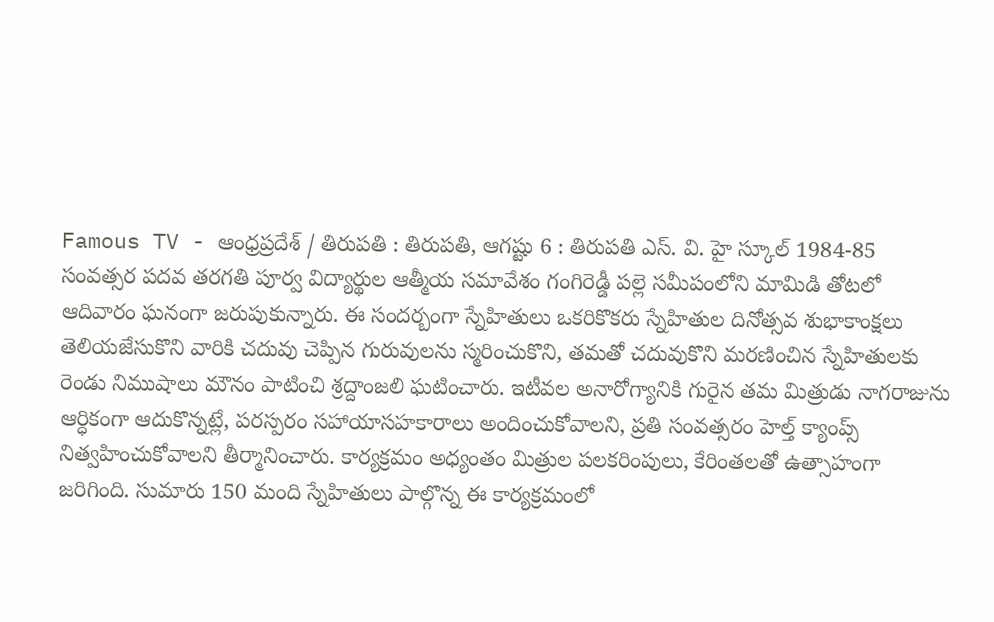Famous TV - ఆంధ్రప్రదేశ్ / తిరుపతి : తిరుపతి, ఆగష్టు 6 : తిరుపతి ఎస్. వి. హై స్కూల్ 1984-85 సంవత్సర పదవ తరగతి పూర్వ విద్యార్థుల ఆత్మీయ సమావేశం గంగిరెడ్డీ పల్లె సమీపంలోని మామిడి తోటలో ఆదివారం ఘనంగా జరుపుకున్నారు. ఈ సందర్బంగా స్నేహితులు ఒకరికొకరు స్నేహితుల దినోత్సవ శుభాకాంక్షలు తెలియజేసుకొని వారికి చదువు చెప్పిన గురువులను స్మరించుకొని, తమతో చదువుకొని మరణించిన స్నేహితులకు రెండు నిముషాలు మౌనం పాటించి శ్రద్దాంజలి ఘటించారు. ఇటీవల అనారోగ్యానికి గురైన తమ మిత్రుడు నాగరాజును ఆర్ధికంగా ఆదుకొన్నట్లే, పరస్పరం సహాయాసహకారాలు అందించుకోవాలని, ప్రతి సంవత్సరం హెల్త్ క్యాంప్స్ నిత్వహించుకోవాలని తీర్మానించారు. కార్యక్రమం అధ్యంతం మిత్రుల పలకరింపులు, కేరింతలతో ఉత్సాహంగా జరిగింది. సుమారు 150 మంది స్నేహితులు పాల్గొన్న ఈ కార్యక్రమంలో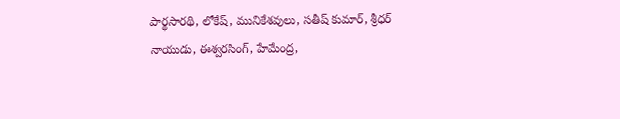పార్థసారథి, లోకేష్, మునికేశవులు, సతీష్ కుమార్, శ్రీధర్ నాయుడు, ఈశ్వరసింగ్, హేమేంద్ర,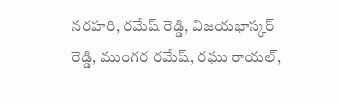నరహరి, రమేష్ రెడ్డి, విజయభాస్కర్ రెడ్డి, ముంగర రమేష్, రఘు రాయల్,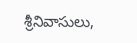శ్రీనివాసులు,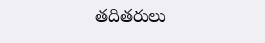తదితరులు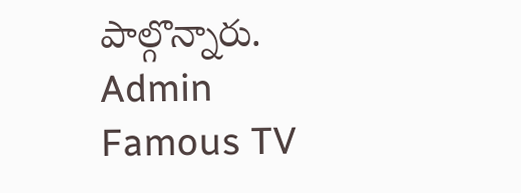పాల్గొన్నారు.
Admin
Famous TV